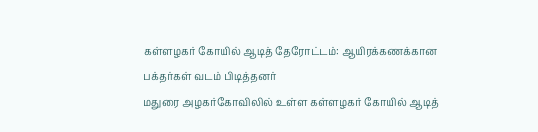கள்ளழகர் கோயில் ஆடித் தேரோட்டம்: ஆயிரக்கணக்கான பக்தர்கள் வடம் பிடித்தனர்
மதுரை அழகர்கோவிலில் உள்ள கள்ளழகர் கோயில் ஆடித்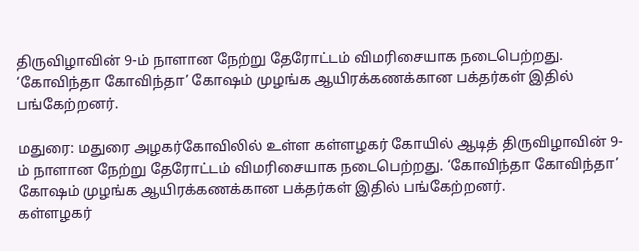திருவிழாவின் 9-ம் நாளான நேற்று தேரோட்டம் விமரிசையாக நடைபெற்றது. ‘கோவிந்தா கோவிந்தா’ கோஷம் முழங்க ஆயிரக்கணக்கான பக்தர்கள் இதில் பங்கேற்றனர்.

மதுரை: மதுரை அழகர்கோவிலில் உள்ள கள்ளழகர் கோயில் ஆடித் திருவிழாவின் 9-ம் நாளான நேற்று தேரோட்டம் விமரிசையாக நடைபெற்றது. ‘கோவிந்தா கோவிந்தா’ கோஷம் முழங்க ஆயிரக்கணக்கான பக்தர்கள் இதில் பங்கேற்றனர்.
கள்ளழகர்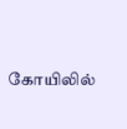கோயிலில்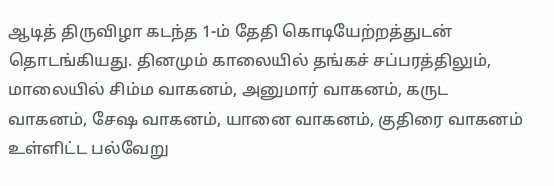ஆடித் திருவிழா கடந்த 1-ம் தேதி கொடியேற்றத்துடன் தொடங்கியது. தினமும் காலையில் தங்கச் சப்பரத்திலும், மாலையில் சிம்ம வாகனம், அனுமார் வாகனம், கருட வாகனம், சேஷ வாகனம், யானை வாகனம், குதிரை வாகனம் உள்ளிட்ட பல்வேறு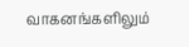வாகனங்களிலும்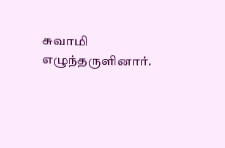சுவாமி எழுந்தருளினார்.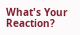What's Your Reaction?